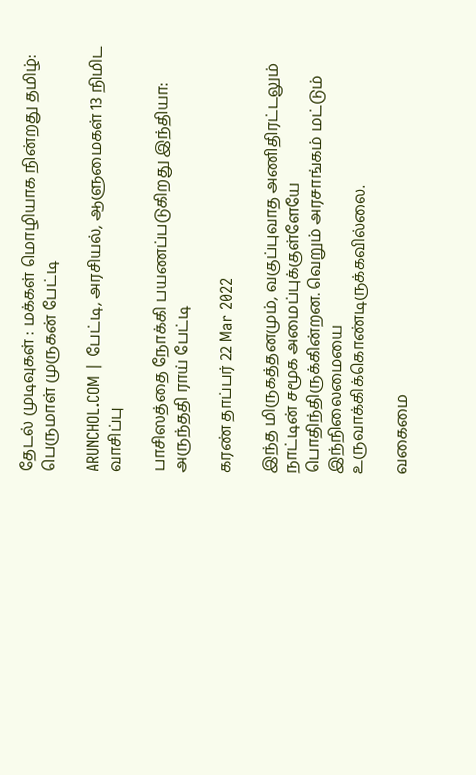தேடல் முடிவுகள் : மக்கள் மொழியாக நின்றது தமிழ்: பெருமாள் முருகன் பேட்டி

ARUNCHOL.COM | பேட்டி, அரசியல், ஆளுமைகள் 13 நிமிட வாசிப்பு

பாசிஸத்தை நோக்கி பயணப்படுகிறது இந்தியா: அருந்ததி ராய் பேட்டி

கரண் தாப்பர் 22 Mar 2022

இந்த மிருகத்தனமும், வகுப்புவாத அணிதிரட்டலும் நாட்டின் சமூக அமைப்புக்குள்ளேயே பொதிந்திருக்கின்றன. வெறும் அரசாங்கம் மட்டும் இந்நிலைமையை உருவாக்கிக்கொண்டிருக்கவில்லை.

வகைமை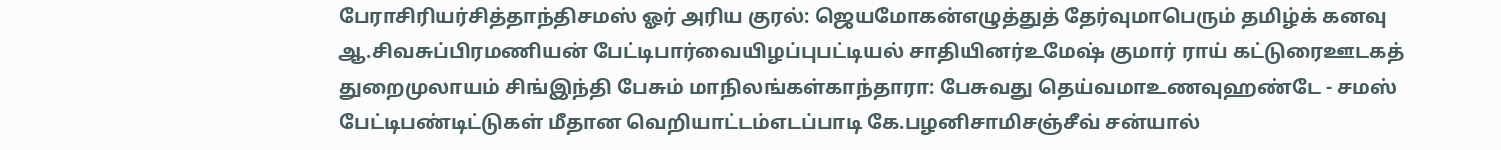பேராசிரியர்சித்தாந்திசமஸ் ஓர் அரிய குரல்: ஜெயமோகன்எழுத்துத் தேர்வுமாபெரும் தமிழ்க் கனவு ஆ.சிவசுப்பிரமணியன் பேட்டிபார்வையிழப்புபட்டியல் சாதியினர்உமேஷ் குமார் ராய் கட்டுரைஊடகத் துறைமுலாயம் சிங்இந்தி பேசும் மாநிலங்கள்காந்தாரா: பேசுவது தெய்வமாஉணவுஹண்டே - சமஸ் பேட்டிபண்டிட்டுகள் மீதான வெறியாட்டம்எடப்பாடி கே.பழனிசாமிசஞ்சீவ் சன்யால்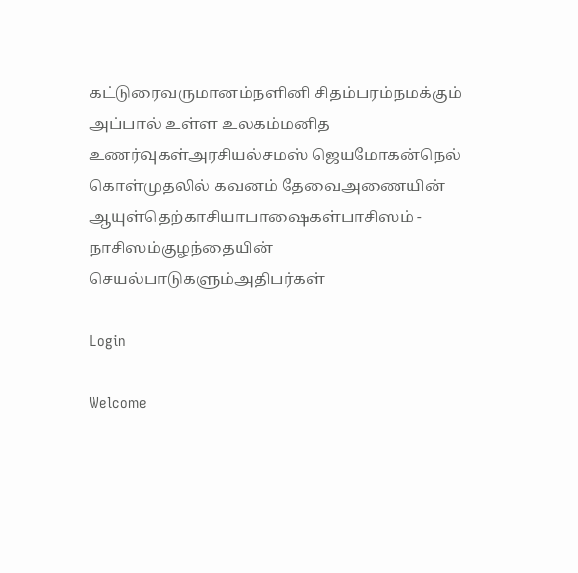கட்டுரைவருமானம்நளினி சிதம்பரம்நமக்கும் அப்பால் உள்ள உலகம்மனித உணர்வுகள்அரசியல்சமஸ் ஜெயமோகன்நெல் கொள்முதலில் கவனம் தேவைஅணையின் ஆயுள்தெற்காசியாபாஷைகள்பாசிஸம் - நாசிஸம்குழந்தையின் செயல்பாடுகளும்அதிபர்கள்

Login

Welcome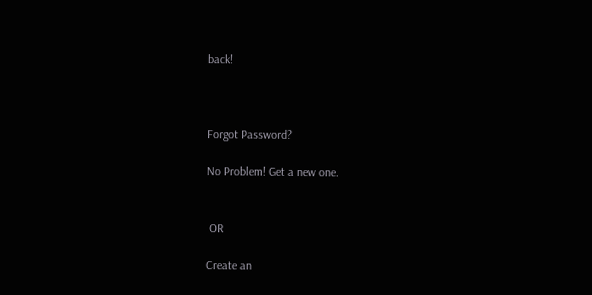back!



Forgot Password?

No Problem! Get a new one.


 OR

Create an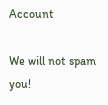Account

We will not spam you!